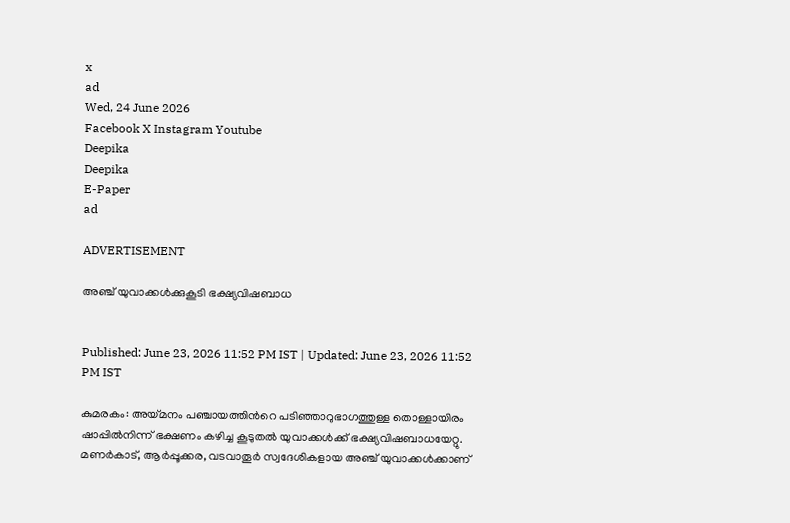x
ad
Wed, 24 June 2026
Facebook X Instagram Youtube
Deepika
Deepika
E-Paper
ad

ADVERTISEMENT

അഞ്ച് യുവാക്കള്‍ക്കുകൂടി ഭക്ഷ്യവിഷബാധ


Published: June 23, 2026 11:52 PM IST | Updated: June 23, 2026 11:52 PM IST

കുമരകം: അയ്മനം പഞ്ചായത്തിന്‍റെ പടിഞ്ഞാറുഭാഗത്തുള്ള തൊള്ളായിരം ഷാപ്പില്‍നിന്ന് ഭക്ഷണം കഴിച്ച കൂടുതല്‍ യുവാക്കള്‍ക്ക് ഭക്ഷ്യവിഷബാധയേറ്റു. മണര്‍കാട്, ആര്‍പ്പൂക്കര, വടവാതൂര്‍ സ്വദേശികളായ അഞ്ച് യുവാക്കള്‍ക്കാണ്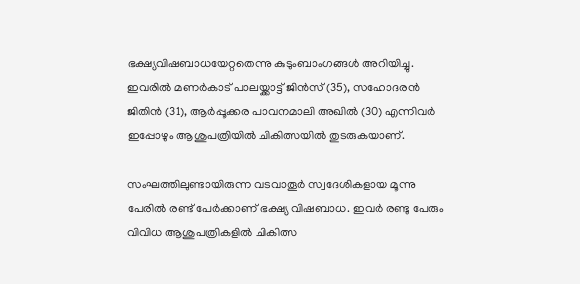ഭക്ഷ്യവിഷബാധയേറ്റതെന്നു കുടുംബാംഗങ്ങള്‍ അറിയിച്ചു. ഇവരില്‍ മണര്‍കാട് പാലയ്ക്കാട്ട് ജിന്‍സ് (35), സഹോദരന്‍ ജിതിന്‍ (31), ആര്‍പ്പൂക്കര പാവനമാലി അഖില്‍ (30) എന്നിവര്‍ ഇപ്പോഴും ആശുപത്രിയില്‍ ചികിത്സയില്‍ തുടരുകയാണ്.

സംഘത്തിലുണ്ടായിരുന്ന വടവാതൂര്‍ സ്വദേശികളായ മൂന്നു പേരില്‍ രണ്ട് പേര്‍ക്കാണ് ഭക്ഷ്യ വിഷബാധ. ഇവര്‍ രണ്ടു പേരും വിവിധ ആശുപത്രികളില്‍ ചികിത്സ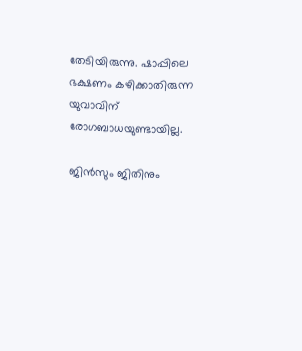തേടിയിരുന്നു. ഷാപ്പിലെ ഭക്ഷണം കഴിക്കാതിരുന്ന യുവാവിന് രോഗബാധയുണ്ടായില്ല.

ജിന്‍സും ജിതിനും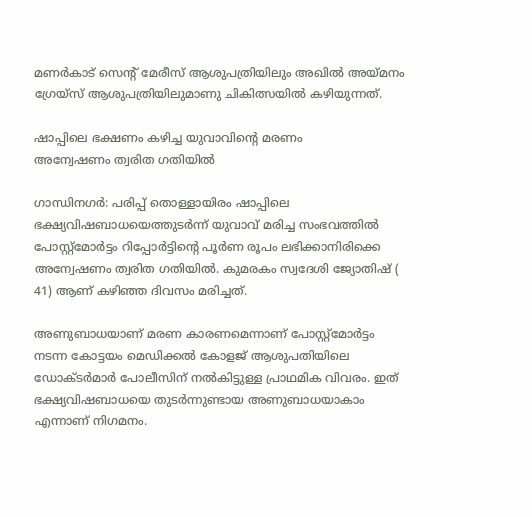മണര്‍കാട് സെന്‍റ് മേരീസ് ആശുപത്രിയിലും അഖില്‍ അയ്മനം ഗ്രേയ്‌സ് ആശുപത്രിയിലുമാണു ചികിത്സയില്‍ കഴിയുന്നത്.

ഷാപ്പിലെ ഭക്ഷണം കഴിച്ച യുവാവിന്‍റെ മരണം
അന്വേഷണം ത്വരിത ഗതിയിൽ

ഗാന്ധിനഗർ: പരിപ്പ് തൊള്ളായിരം ഷാപ്പിലെ ഭക്ഷ്യവിഷബാധയെത്തുടർന്ന് യുവാവ് മരിച്ച സംഭവത്തിൽ പോസ്റ്റ്മോർട്ടം റിപ്പോർട്ടിന്‍റെ പൂർണ രൂപം ലഭിക്കാനിരിക്കെ അന്വേഷണം ത്വരിത ഗതിയിൽ. കുമരകം സ്വദേശി ജ്യോതിഷ് ( 41) ആണ് കഴിഞ്ഞ ദിവസം മരിച്ചത്.

അണുബാധയാണ് മരണ കാരണമെന്നാണ് പോസ്റ്റ്മോർട്ടം നടന്ന കോട്ടയം മെഡിക്കൽ കോളജ് ആശുപതിയിലെ ഡോക്ടർമാർ പോലീസിന് നൽകിട്ടുള്ള പ്രാഥമിക വിവരം. ഇത് ഭക്ഷ്യവിഷബാധയെ തുടർന്നുണ്ടായ അണുബാധയാകാം എന്നാണ് നിഗമനം.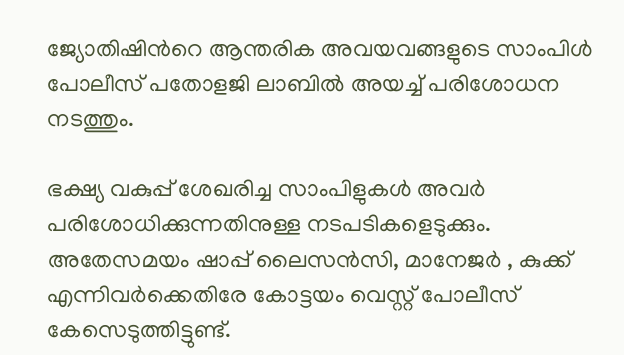ജ്യോതിഷിന്‍റെ ആന്തരിക അവയവങ്ങളുടെ സാംപിൾ പോലീസ് പതോളജി ലാബിൽ അയച്ച് പരിശോധന നടത്തും.

ഭക്ഷ്യ വകുപ്പ് ശേഖരിച്ച സാംപിളുകൾ അവർ പരിശോധിക്കുന്നതിനുള്ള നടപടികളെടുക്കും. അതേസമയം ഷാപ്പ് ലൈസൻസി, മാനേജർ , കുക്ക് എന്നിവർക്കെതിരേ കോട്ടയം വെസ്റ്റ് പോലീസ് കേസെടുത്തിട്ടുണ്ട്.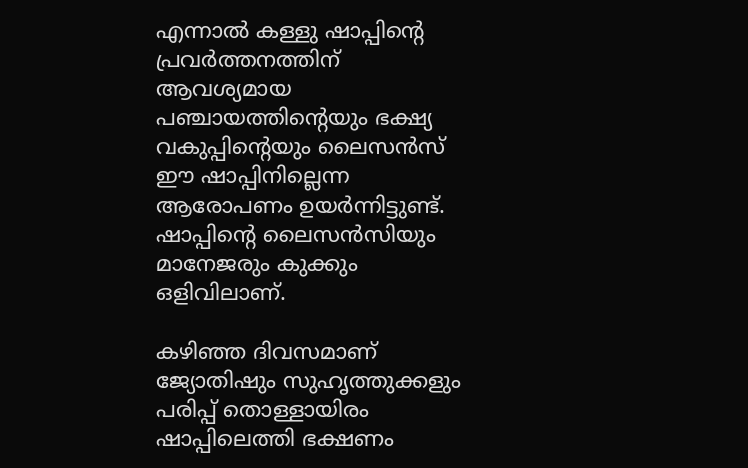എന്നാൽ കള്ളു ഷാപ്പിന്‍റെ പ്രവർത്തനത്തിന് ആവശ്യമായ പഞ്ചായത്തിന്‍റെയും ഭക്ഷ്യ വകുപ്പിന്‍റെയും ലൈസൻസ് ഈ ഷാപ്പിനില്ലെന്ന ആരോപണം ഉയർന്നിട്ടുണ്ട്. ഷാപ്പിന്‍റെ ലൈസൻസിയും മാനേജരും കുക്കും ഒളിവിലാണ്.

കഴിഞ്ഞ ദിവസമാണ് ജ്യോതിഷും സുഹൃത്തുക്കളും പരിപ്പ് തൊള്ളായിരം ഷാപ്പിലെത്തി ഭക്ഷണം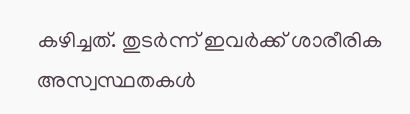കഴിച്ചത്. തുടർന്ന് ഇവർക്ക് ശാരീരിക അസ്വസ്ഥതകൾ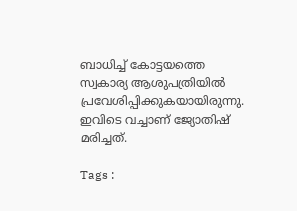ബാധിച്ച് കോട്ടയത്തെ സ്വകാര്യ ആശുപത്രിയിൽ പ്രവേശിപ്പിക്കുകയായിരുന്നു. ഇവിടെ വച്ചാണ് ജ്യോതിഷ് മരിച്ചത്.

Tags :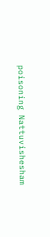poisoning Nattuvishesham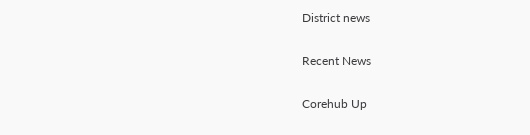District news

Recent News

Corehub Up